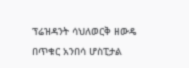ፕሬዝዳንት ሳህለወርቅ ዘውዴ በጥቁር አንበሳ ሆስፒታል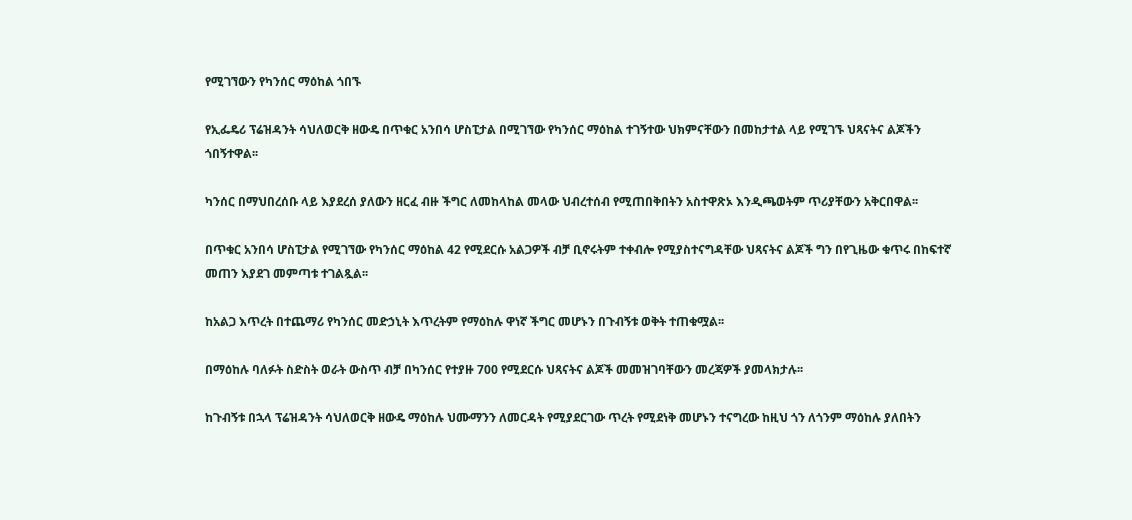የሚገኘውን የካንሰር ማዕከል ጎበኙ

የኢፌዴሪ ፕሬዝዳንት ሳህለወርቅ ዘውዴ በጥቁር አንበሳ ሆስፒታል በሚገኘው የካንሰር ማዕከል ተገኝተው ህክምናቸውን በመከታተል ላይ የሚገኙ ህጻናትና ልጆችን ጎበኝተዋል፡፡

ካንሰር በማህበረሰቡ ላይ እያደረሰ ያለውን ዘርፈ ብዙ ችግር ለመከላከል መላው ህብረተሰብ የሚጠበቅበትን አስተዋጽኦ እንዲጫወትም ጥሪያቸውን አቅርበዋል፡፡

በጥቁር አንበሳ ሆስፒታል የሚገኘው የካንሰር ማዕከል 42 የሚደርሱ አልጋዎች ብቻ ቢኖሩትም ተቀብሎ የሚያስተናግዳቸው ህጻናትና ልጆች ግን በየጊዜው ቁጥሩ በከፍተኛ መጠን እያደገ መምጣቱ ተገልጿል፡፡

ከአልጋ እጥረት በተጨማሪ የካንሰር መድኃኒት እጥረትም የማዕከሉ ዋነኛ ችግር መሆኑን በጉብኝቱ ወቅት ተጠቁሟል፡፡

በማዕከሉ ባለፉት ስድስት ወራት ውስጥ ብቻ በካንሰር የተያዙ 700 የሚደርሱ ህጻናትና ልጆች መመዝገባቸውን መረጃዎች ያመላክታሉ፡፡

ከጉብኝቱ በኋላ ፕሬዝዳንት ሳህለወርቅ ዘውዴ ማዕከሉ ህሙማንን ለመርዳት የሚያደርገው ጥረት የሚደነቅ መሆኑን ተናግረው ከዚህ ጎን ለጎንም ማዕከሉ ያለበትን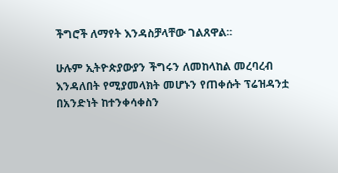ችግሮች ለማየት እንዳስቻላቸው ገልጸዋል፡፡

ሁሉም ኢትዮጵያውያን ችግሩን ለመከላከል መረባረብ እንዳለበት የሚያመላክት መሆኑን የጠቀሱት ፕሬዝዳንቷ በአንድነት ከተንቀሳቀስን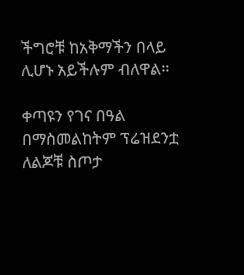ችግሮቹ ከአቅማችን በላይ ሊሆኑ አይችሉም ብለዋል፡፡

ቀጣዩን የገና በዓል በማስመልከትም ፕሬዝደንቷ ለልጆቹ ስጦታ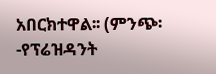አበርክተዋል፡፡ (ምንጭ፡-የፕሬዝዳንት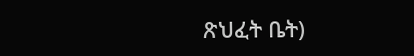ጽህፈት ቤት)